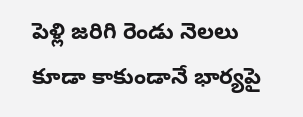పెళ్లి జరిగి రెండు నెలలు కూడా కాకుండానే భార్యపై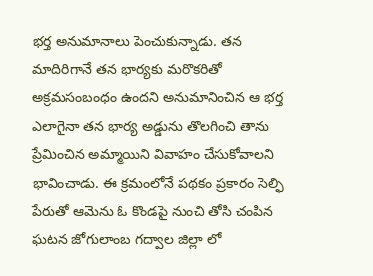భర్త అనుమానాలు పెంచుకున్నాడు. తన మాదిరిగానే తన భార్యకు మరొకరితో అక్రమసంబంధం ఉందని అనుమానించిన ఆ భర్త ఎలాగైనా తన భార్య అడ్డును తొలగించి తాను ప్రేమించిన అమ్మాయిని వివాహం చేసుకోవాలని భావించాడు. ఈ క్రమంలోనే పథకం ప్రకారం సెల్ఫి పేరుతో ఆమెను ఓ కొండపై నుంచి తోసి చంపిన ఘటన జోగులాంబ గద్వాల జిల్లా లో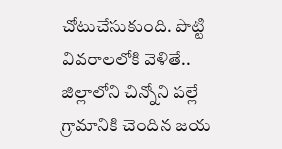చోటుచేసుకుంది. పొట్టి వివరాలలోకి వెళితే..
జిల్లాలోని చిన్నోని పల్లే గ్రామానికి చెందిన జయ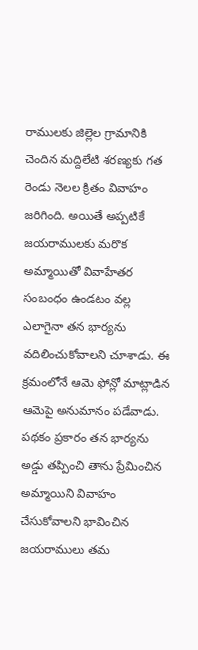రాములకు జిల్లెల గ్రామానికి చెందిన మద్దిలేటి శరణ్యకు గత రెండు నెలల క్రితం వివాహం జరిగింది. అయితే అప్పటికే జయరాములకు మరొక అమ్మాయితో వివాహేతర సంబంధం ఉండటం వల్ల ఎలాగైనా తన భార్యను వదిలించుకోవాలని చూశాడు. ఈ క్రమంలోనే ఆమె ఫోన్లో మాట్లాడిన ఆమెపై అనుమానం పడేవాడు. పథకం ప్రకారం తన భార్యను అడ్డు తప్పించి తాను ప్రేమించిన అమ్మాయిని వివాహం చేసుకోవాలని భావించిన జయరాములు తమ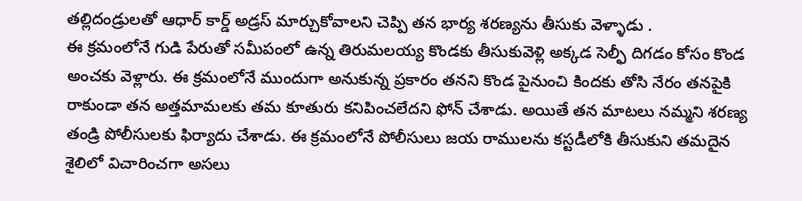తల్లిదండ్రులతో ఆధార్ కార్డ్ అడ్రస్ మార్చుకోవాలని చెప్పి తన భార్య శరణ్యను తీసుకు వెళ్ళాడు .
ఈ క్రమంలోనే గుడి పేరుతో సమీపంలో ఉన్న తిరుమలయ్య కొండకు తీసుకువెళ్లి అక్కడ సెల్ఫీ దిగడం కోసం కొండ అంచకు వెళ్లారు. ఈ క్రమంలోనే ముందుగా అనుకున్న ప్రకారం తనని కొండ పైనుంచి కిందకు తోసి నేరం తనపైకి రాకుండా తన అత్తమామలకు తమ కూతురు కనిపించలేదని ఫోన్ చేశాడు. అయితే తన మాటలు నమ్మని శరణ్య తండ్రి పోలీసులకు ఫిర్యాదు చేశాడు. ఈ క్రమంలోనే పోలీసులు జయ రాములను కస్టడీలోకి తీసుకుని తమదైన శైలిలో విచారించగా అసలు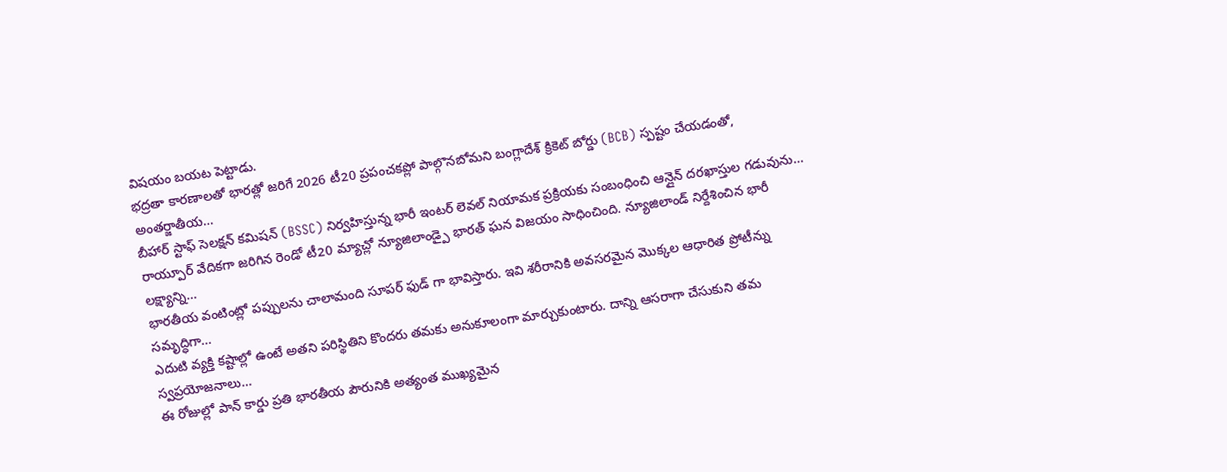విషయం బయట పెట్టాడు.
భద్రతా కారణాలతో భారత్లో జరిగే 2026 టీ20 ప్రపంచకప్లో పాల్గొనబోమని బంగ్లాదేశ్ క్రికెట్ బోర్డు (BCB) స్పష్టం చేయడంతో, అంతర్జాతీయ…
బీహార్ స్టాఫ్ సెలక్షన్ కమిషన్ (BSSC) నిర్వహిస్తున్న భారీ ఇంటర్ లెవల్ నియామక ప్రక్రియకు సంబంధించి ఆన్లైన్ దరఖాస్తుల గడువును…
రాయ్పూర్ వేదికగా జరిగిన రెండో టీ20 మ్యాచ్లో న్యూజిలాండ్పై భారత్ ఘన విజయం సాధించింది. న్యూజిలాండ్ నిర్దేశించిన భారీ లక్ష్యాన్ని…
భారతీయ వంటింట్లో పప్పులను చాలామంది సూపర్ ఫుడ్ గా భావిస్తారు. ఇవి శరీరానికి అవసరమైన మొక్కల ఆధారిత ప్రోటీన్ను సమృద్ధిగా…
ఎదుటి వ్యక్తి కష్టాల్లో ఉంటే అతని పరిస్థితిని కొందరు తమకు అనుకూలంగా మార్చుకుంటారు. దాన్ని ఆసరాగా చేసుకుని తమ స్వప్రయోజనాలు…
ఈ రోజుల్లో పాన్ కార్డు ప్రతి భారతీయ పౌరునికి అత్యంత ముఖ్యమైన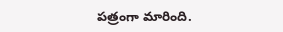పత్రంగా మారింది.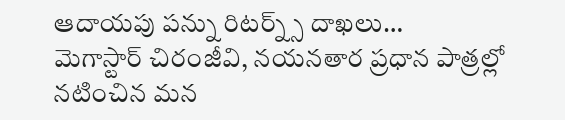ఆదాయపు పన్ను రిటర్న్స్ దాఖలు…
మెగాస్టార్ చిరంజీవి, నయనతార ప్రధాన పాత్రల్లో నటించిన మన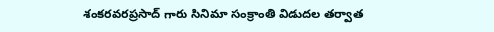శంకరవరప్రసాద్ గారు సినిమా సంక్రాంతి విడుదల తర్వాత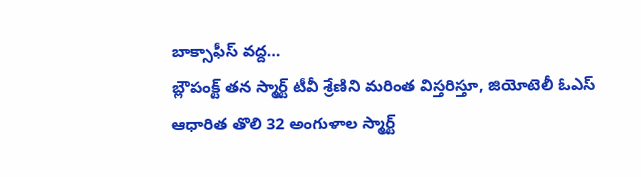బాక్సాఫీస్ వద్ద…
బ్లౌపంక్ట్ తన స్మార్ట్ టీవీ శ్రేణిని మరింత విస్తరిస్తూ, జియోటెలీ ఓఎస్ ఆధారిత తొలి 32 అంగుళాల స్మార్ట్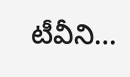టీవీని…